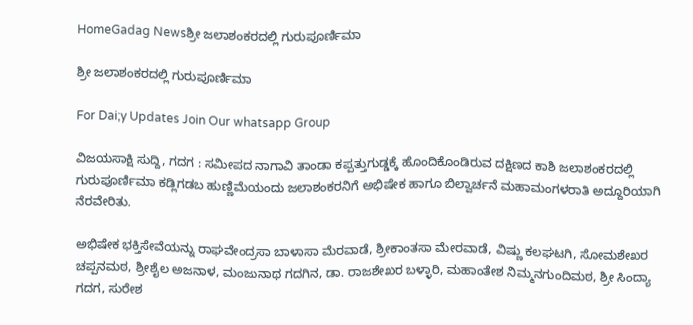HomeGadag Newsಶ್ರೀ ಜಲಾಶಂಕರದಲ್ಲಿ ಗುರುಪೂರ್ಣಿಮಾ

ಶ್ರೀ ಜಲಾಶಂಕರದಲ್ಲಿ ಗುರುಪೂರ್ಣಿಮಾ

For Dai;y Updates Join Our whatsapp Group

ವಿಜಯಸಾಕ್ಷಿ ಸುದ್ದಿ, ಗದಗ : ಸಮೀಪದ ನಾಗಾವಿ ತಾಂಡಾ ಕಪ್ಪತ್ತುಗುಡ್ಡಕ್ಕೆ ಹೊಂದಿಕೊಂಡಿರುವ ದಕ್ಷಿಣದ ಕಾಶಿ ಜಲಾಶಂಕರದಲ್ಲಿ ಗುರುಪೂರ್ಣಿಮಾ ಕಡ್ಲಿಗಡಬ ಹುಣ್ಣಿಮೆಯಂದು ಜಲಾಶಂಕರನಿಗೆ ಅಭಿಷೇಕ ಹಾಗೂ ಬಿಲ್ವಾರ್ಚನೆ ಮಹಾಮಂಗಳರಾತಿ ಅದ್ದೂರಿಯಾಗಿ ನೆರವೇರಿತು.

ಅಭಿಷೇಕ ಭಕ್ತಿಸೇವೆಯನ್ನು ರಾಘವೇಂದ್ರಸಾ ಬಾಳಾಸಾ ಮೆರವಾಡೆ, ಶ್ರೀಕಾಂತಸಾ ಮೇರವಾಡೆ, ವಿಷ್ಣು ಕಲಘಟಗಿ, ಸೋಮಶೇಖರ ಚಪ್ಪನಮಠ, ಶ್ರೀಶೈಲ ಅಜನಾಳ, ಮಂಜುನಾಥ ಗದಗಿನ, ಡಾ. ರಾಜಶೇಖರ ಬಳ್ಳಾರಿ, ಮಹಾಂತೇಶ ನಿಮ್ಮನಗುಂದಿಮಠ, ಶ್ರೀ ಸಿಂದ್ಯಾ ಗದಗ, ಸುರೇಶ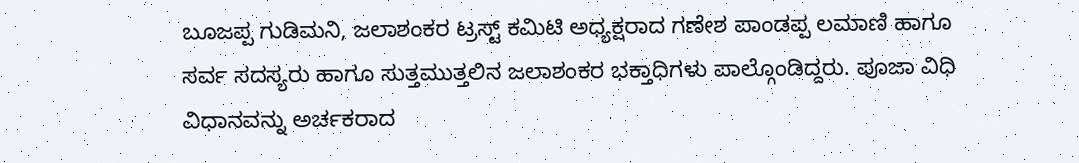ಬೂಜಪ್ಪ ಗುಡಿಮನಿ, ಜಲಾಶಂಕರ ಟ್ರಸ್ಟ್ ಕಮಿಟಿ ಅಧ್ಯಕ್ಷರಾದ ಗಣೇಶ ಪಾಂಡಪ್ಪ ಲಮಾಣಿ ಹಾಗೂ ಸರ್ವ ಸದಸ್ಯರು ಹಾಗೂ ಸುತ್ತಮುತ್ತಲಿನ ಜಲಾಶಂಕರ ಭಕ್ತಾಧಿಗಳು ಪಾಲ್ಗೊಂಡಿದ್ದರು. ಪೂಜಾ ವಿಧಿ ವಿಧಾನವನ್ನು ಅರ್ಚಕರಾದ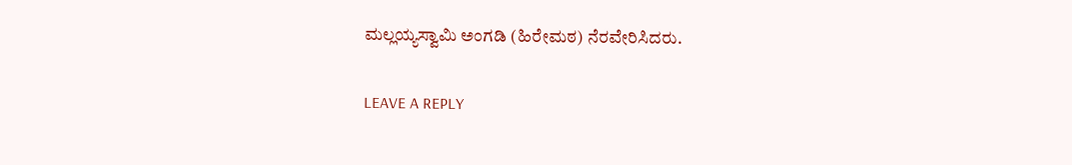ಮಲ್ಲಯ್ಯಸ್ವಾಮಿ ಅಂಗಡಿ (ಹಿರೇಮಠ) ನೆರವೇರಿಸಿದರು.

LEAVE A REPLY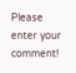Please enter your comment!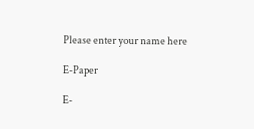Please enter your name here

E-Paper

E-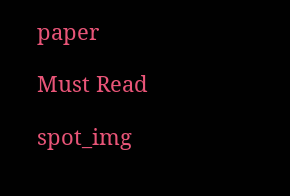paper

Must Read

spot_img